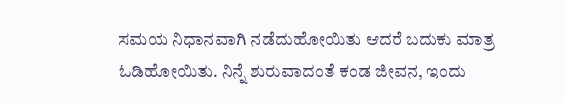ಸಮಯ ನಿಧಾನವಾಗಿ ನಡೆದುಹೋಯಿತು ಆದರೆ ಬದುಕು ಮಾತ್ರ ಓಡಿಹೋಯಿತು. ನಿನ್ನೆ ಶುರುವಾದಂತೆ ಕಂಡ ಜೀವನ, ಇಂದು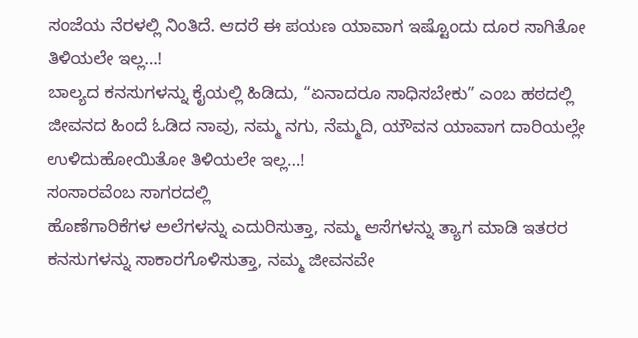ಸಂಜೆಯ ನೆರಳಲ್ಲಿ ನಿಂತಿದೆ. ಆದರೆ ಈ ಪಯಣ ಯಾವಾಗ ಇಷ್ಟೊಂದು ದೂರ ಸಾಗಿತೋ ತಿಳಿಯಲೇ ಇಲ್ಲ…!
ಬಾಲ್ಯದ ಕನಸುಗಳನ್ನು ಕೈಯಲ್ಲಿ ಹಿಡಿದು, “ಏನಾದರೂ ಸಾಧಿಸಬೇಕು” ಎಂಬ ಹಠದಲ್ಲಿ ಜೀವನದ ಹಿಂದೆ ಓಡಿದ ನಾವು, ನಮ್ಮ ನಗು, ನೆಮ್ಮದಿ, ಯೌವನ ಯಾವಾಗ ದಾರಿಯಲ್ಲೇ ಉಳಿದುಹೋಯಿತೋ ತಿಳಿಯಲೇ ಇಲ್ಲ…!
ಸಂಸಾರವೆಂಬ ಸಾಗರದಲ್ಲಿ
ಹೊಣೆಗಾರಿಕೆಗಳ ಅಲೆಗಳನ್ನು ಎದುರಿಸುತ್ತಾ, ನಮ್ಮ ಆಸೆಗಳನ್ನು ತ್ಯಾಗ ಮಾಡಿ ಇತರರ ಕನಸುಗಳನ್ನು ಸಾಕಾರಗೊಳಿಸುತ್ತಾ, ನಮ್ಮ ಜೀವನವೇ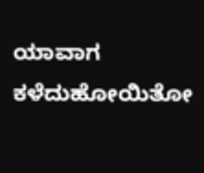ಯಾವಾಗ ಕಳೆದುಹೋಯಿತೋ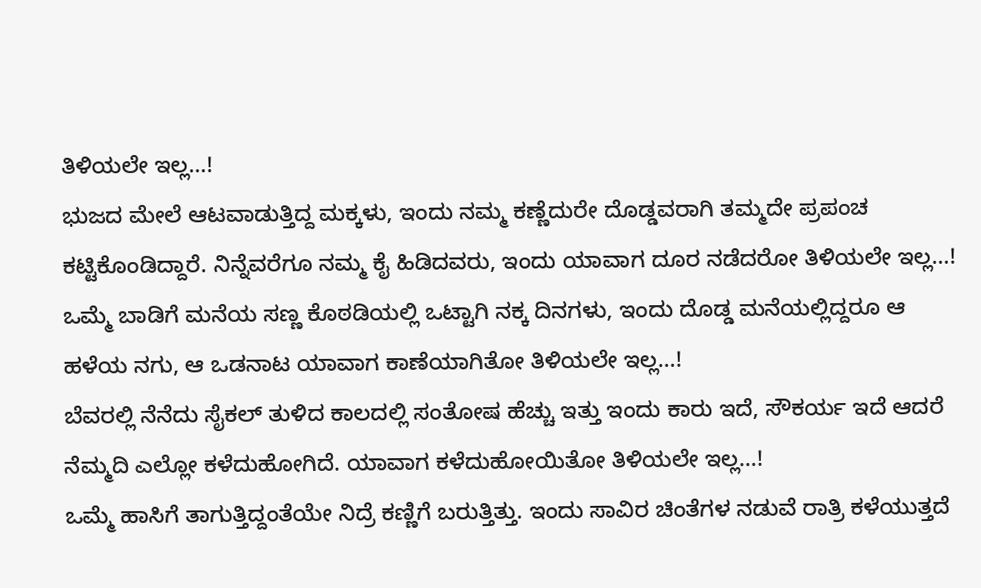ತಿಳಿಯಲೇ ಇಲ್ಲ…!
ಭುಜದ ಮೇಲೆ ಆಟವಾಡುತ್ತಿದ್ದ ಮಕ್ಕಳು, ಇಂದು ನಮ್ಮ ಕಣ್ಣೆದುರೇ ದೊಡ್ಡವರಾಗಿ ತಮ್ಮದೇ ಪ್ರಪಂಚ ಕಟ್ಟಿಕೊಂಡಿದ್ದಾರೆ. ನಿನ್ನೆವರೆಗೂ ನಮ್ಮ ಕೈ ಹಿಡಿದವರು, ಇಂದು ಯಾವಾಗ ದೂರ ನಡೆದರೋ ತಿಳಿಯಲೇ ಇಲ್ಲ…!
ಒಮ್ಮೆ ಬಾಡಿಗೆ ಮನೆಯ ಸಣ್ಣ ಕೊಠಡಿಯಲ್ಲಿ ಒಟ್ಟಾಗಿ ನಕ್ಕ ದಿನಗಳು, ಇಂದು ದೊಡ್ಡ ಮನೆಯಲ್ಲಿದ್ದರೂ ಆ ಹಳೆಯ ನಗು, ಆ ಒಡನಾಟ ಯಾವಾಗ ಕಾಣೆಯಾಗಿತೋ ತಿಳಿಯಲೇ ಇಲ್ಲ…!
ಬೆವರಲ್ಲಿ ನೆನೆದು ಸೈಕಲ್ ತುಳಿದ ಕಾಲದಲ್ಲಿ ಸಂತೋಷ ಹೆಚ್ಚು ಇತ್ತು ಇಂದು ಕಾರು ಇದೆ, ಸೌಕರ್ಯ ಇದೆ ಆದರೆ ನೆಮ್ಮದಿ ಎಲ್ಲೋ ಕಳೆದುಹೋಗಿದೆ. ಯಾವಾಗ ಕಳೆದುಹೋಯಿತೋ ತಿಳಿಯಲೇ ಇಲ್ಲ…!
ಒಮ್ಮೆ ಹಾಸಿಗೆ ತಾಗುತ್ತಿದ್ದಂತೆಯೇ ನಿದ್ರೆ ಕಣ್ಣಿಗೆ ಬರುತ್ತಿತ್ತು. ಇಂದು ಸಾವಿರ ಚಿಂತೆಗಳ ನಡುವೆ ರಾತ್ರಿ ಕಳೆಯುತ್ತದೆ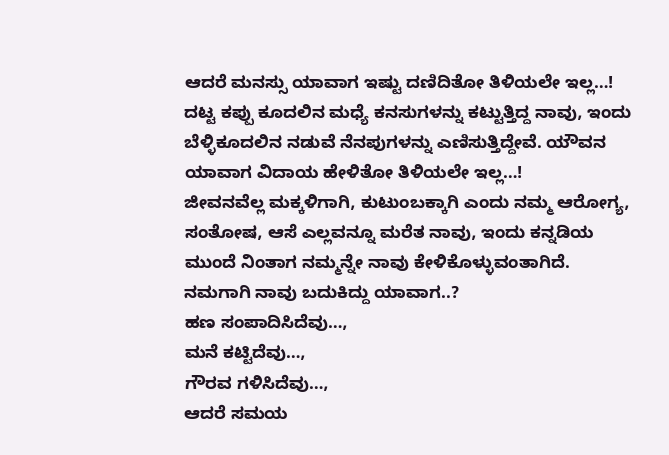ಆದರೆ ಮನಸ್ಸು ಯಾವಾಗ ಇಷ್ಟು ದಣಿದಿತೋ ತಿಳಿಯಲೇ ಇಲ್ಲ…!
ದಟ್ಟ ಕಪ್ಪು ಕೂದಲಿನ ಮಧ್ಯೆ ಕನಸುಗಳನ್ನು ಕಟ್ಟುತ್ತಿದ್ದ ನಾವು, ಇಂದು ಬೆಳ್ಳಿಕೂದಲಿನ ನಡುವೆ ನೆನಪುಗಳನ್ನು ಎಣಿಸುತ್ತಿದ್ದೇವೆ. ಯೌವನ ಯಾವಾಗ ವಿದಾಯ ಹೇಳಿತೋ ತಿಳಿಯಲೇ ಇಲ್ಲ…!
ಜೀವನವೆಲ್ಲ ಮಕ್ಕಳಿಗಾಗಿ, ಕುಟುಂಬಕ್ಕಾಗಿ ಎಂದು ನಮ್ಮ ಆರೋಗ್ಯ, ಸಂತೋಷ, ಆಸೆ ಎಲ್ಲವನ್ನೂ ಮರೆತ ನಾವು, ಇಂದು ಕನ್ನಡಿಯ ಮುಂದೆ ನಿಂತಾಗ ನಮ್ಮನ್ನೇ ನಾವು ಕೇಳಿಕೊಳ್ಳುವಂತಾಗಿದೆ. ನಮಗಾಗಿ ನಾವು ಬದುಕಿದ್ದು ಯಾವಾಗ..?
ಹಣ ಸಂಪಾದಿಸಿದೆವು…,
ಮನೆ ಕಟ್ಟಿದೆವು…,
ಗೌರವ ಗಳಿಸಿದೆವು…,
ಆದರೆ ಸಮಯ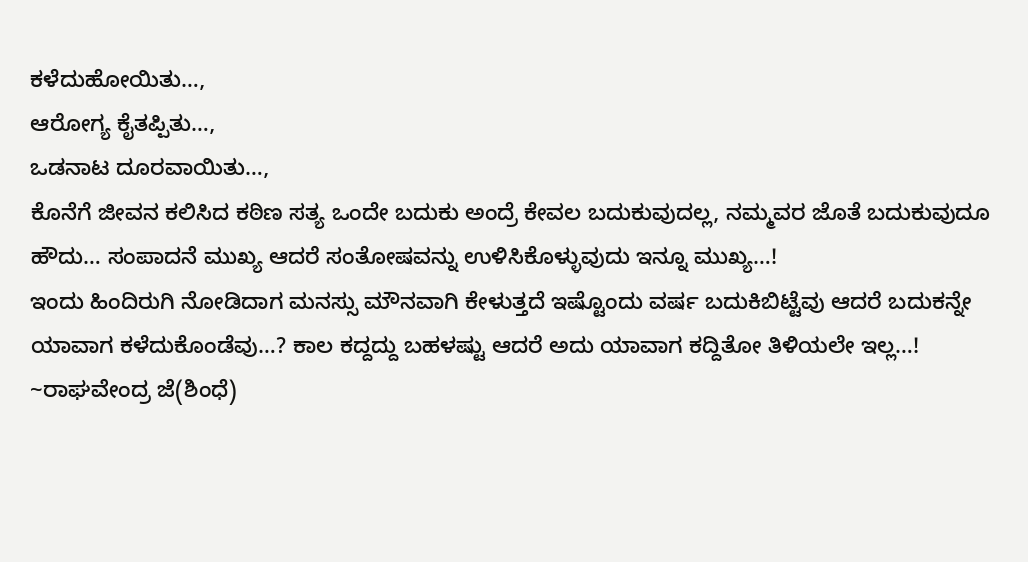ಕಳೆದುಹೋಯಿತು…,
ಆರೋಗ್ಯ ಕೈತಪ್ಪಿತು…,
ಒಡನಾಟ ದೂರವಾಯಿತು…,
ಕೊನೆಗೆ ಜೀವನ ಕಲಿಸಿದ ಕಠಿಣ ಸತ್ಯ ಒಂದೇ ಬದುಕು ಅಂದ್ರೆ ಕೇವಲ ಬದುಕುವುದಲ್ಲ, ನಮ್ಮವರ ಜೊತೆ ಬದುಕುವುದೂ ಹೌದು… ಸಂಪಾದನೆ ಮುಖ್ಯ ಆದರೆ ಸಂತೋಷವನ್ನು ಉಳಿಸಿಕೊಳ್ಳುವುದು ಇನ್ನೂ ಮುಖ್ಯ…!
ಇಂದು ಹಿಂದಿರುಗಿ ನೋಡಿದಾಗ ಮನಸ್ಸು ಮೌನವಾಗಿ ಕೇಳುತ್ತದೆ ಇಷ್ಟೊಂದು ವರ್ಷ ಬದುಕಿಬಿಟ್ಟೆವು ಆದರೆ ಬದುಕನ್ನೇ ಯಾವಾಗ ಕಳೆದುಕೊಂಡೆವು…? ಕಾಲ ಕದ್ದದ್ದು ಬಹಳಷ್ಟು ಆದರೆ ಅದು ಯಾವಾಗ ಕದ್ದಿತೋ ತಿಳಿಯಲೇ ಇಲ್ಲ…!
~ರಾಘವೇಂದ್ರ ಜೆ(ಶಿಂಧೆ)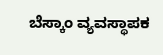ಬೆಸ್ಕಾಂ ವ್ಯವಸ್ಥಾಪಕ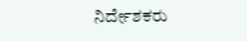ನಿರ್ದೇಶಕರು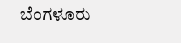ಬೆಂಗಳೂರು